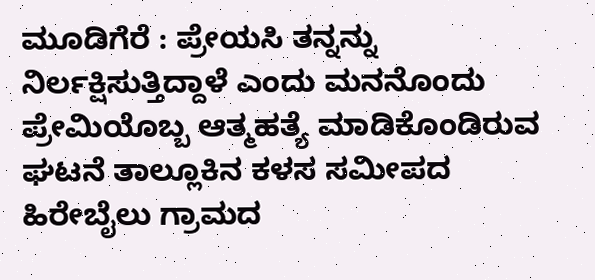ಮೂಡಿಗೆರೆ : ಪ್ರೇಯಸಿ ತನ್ನನ್ನು ನಿರ್ಲಕ್ಷಿಸುತ್ತಿದ್ದಾಳೆ ಎಂದು ಮನನೊಂದು ಪ್ರೇಮಿಯೊಬ್ಬ ಆತ್ಮಹತ್ಯೆ ಮಾಡಿಕೊಂಡಿರುವ ಘಟನೆ ತಾಲ್ಲೂಕಿನ ಕಳಸ ಸಮೀಪದ ಹಿರೇಬೈಲು ಗ್ರಾಮದ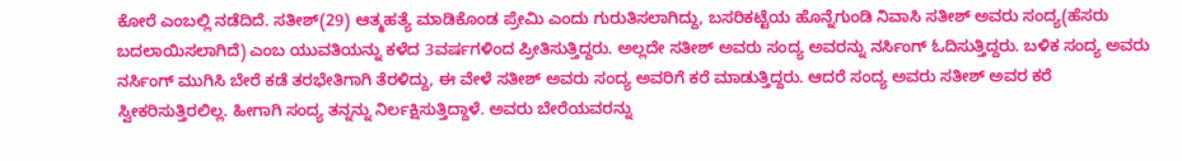ಕೋರೆ ಎಂಬಲ್ಲಿ ನಡೆದಿದೆ. ಸತೀಶ್(29) ಆತ್ಮಹತ್ಯೆ ಮಾಡಿಕೊಂಡ ಪ್ರೇಮಿ ಎಂದು ಗುರುತಿಸಲಾಗಿದ್ದು, ಬಸರಿಕಟ್ಟೆಯ ಹೊನ್ನೆಗುಂಡಿ ನಿವಾಸಿ ಸತೀಶ್ ಅವರು ಸಂದ್ಯ(ಹೆಸರು ಬದಲಾಯಿಸಲಾಗಿದೆ) ಎಂಬ ಯುವತಿಯನ್ನು ಕಳೆದ 3ವರ್ಷಗಳಿಂದ ಪ್ರೀತಿಸುತ್ತಿದ್ದರು. ಅಲ್ಲದೇ ಸತೀಶ್ ಅವರು ಸಂದ್ಯ ಅವರನ್ನು ನರ್ಸಿಂಗ್ ಓದಿಸುತ್ತಿದ್ದರು. ಬಳಿಕ ಸಂದ್ಯ ಅವರು ನರ್ಸಿಂಗ್ ಮುಗಿಸಿ ಬೇರೆ ಕಡೆ ತರಭೇತಿಗಾಗಿ ತೆರಳಿದ್ದು, ಈ ವೇಳೆ ಸತೀಶ್ ಅವರು ಸಂದ್ಯ ಅವರಿಗೆ ಕರೆ ಮಾಡುತ್ತಿದ್ದರು. ಆದರೆ ಸಂದ್ಯ ಅವರು ಸತೀಶ್ ಅವರ ಕರೆ ಸ್ವೀಕರಿಸುತ್ತಿರಲಿಲ್ಲ. ಹೀಗಾಗಿ ಸಂದ್ಯ ತನ್ನನ್ನು ನಿರ್ಲಕ್ಷಿಸುತ್ತಿದ್ದಾಳೆ. ಅವರು ಬೇರೆಯವರನ್ನು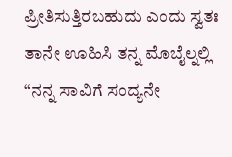ಪ್ರೀತಿಸುತ್ತಿರಬಹುದು ಎಂದು ಸ್ವತಃ ತಾನೇ ಊಹಿಸಿ ತನ್ನ ಮೊಬೈಲ್ನಲ್ಲಿ “ನನ್ನ ಸಾವಿಗೆ ಸಂದ್ಯನೇ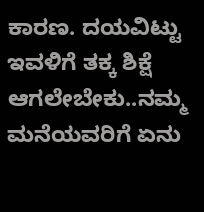ಕಾರಣ. ದಯವಿಟ್ಟು ಇವಳಿಗೆ ತಕ್ಕ ಶಿಕ್ಷೆ ಆಗಲೇಬೇಕು..ನಮ್ಮ ಮನೆಯವರಿಗೆ ಏನು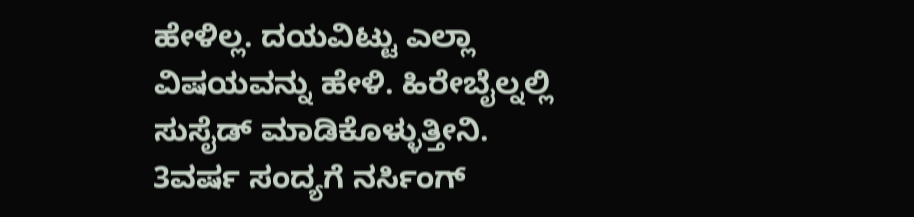ಹೇಳಿಲ್ಲ. ದಯವಿಟ್ಟು ಎಲ್ಲಾ ವಿಷಯವನ್ನು ಹೇಳಿ. ಹಿರೇಬೈಲ್ನಲ್ಲಿ ಸುಸೈಡ್ ಮಾಡಿಕೊಳ್ಳುತ್ತೀನಿ. 3ವರ್ಷ ಸಂದ್ಯಗೆ ನರ್ಸಿಂಗ್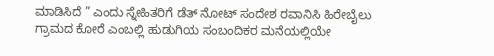ಮಾಡಿಸಿದೆ ” ಎಂದು ಸ್ನೇಹಿತರಿಗೆ ಡೆತ್ ನೋಟ್ ಸಂದೇಶ ರವಾನಿಸಿ ಹಿರೇಬೈಲು ಗ್ರಾಮದ ಕೋರೆ ಎಂಬಲ್ಲಿ ಹುಡುಗಿಯ ಸಂಬಂದಿಕರ ಮನೆಯಲ್ಲಿಯೇ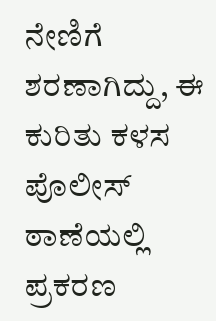ನೇಣಿಗೆ ಶರಣಾಗಿದ್ದು, ಈ ಕುರಿತು ಕಳಸ ಪೊಲೀಸ್ ಠಾಣೆಯಲ್ಲಿ ಪ್ರಕರಣ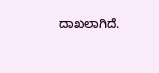ದಾಖಲಾಗಿದೆ.